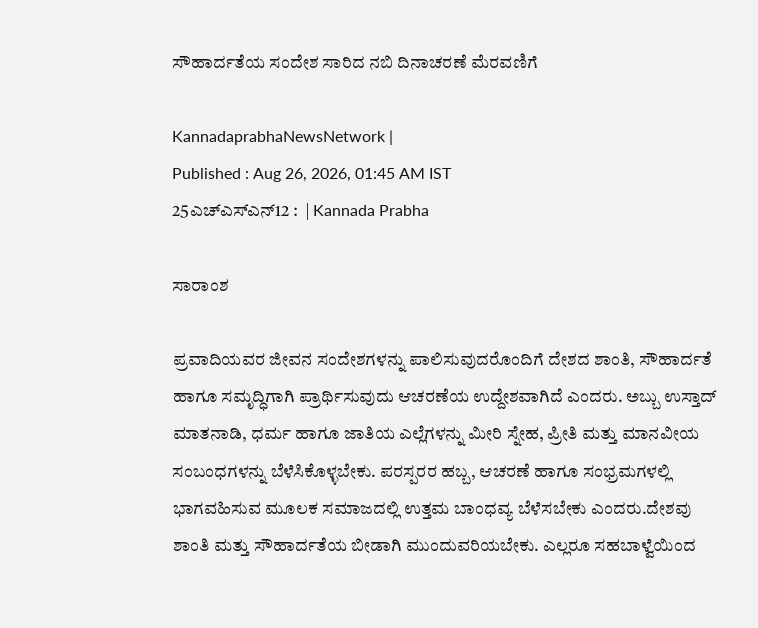ಸೌಹಾರ್ದತೆಯ ಸಂದೇಶ ಸಾರಿದ ನಬಿ ದಿನಾಚರಣೆ ಮೆರವಣಿಗೆ

KannadaprabhaNewsNetwork |
Published : Aug 26, 2026, 01:45 AM IST
25ಎಚ್ಎಸ್ಎನ್12 :  | Kannada Prabha

ಸಾರಾಂಶ

ಪ್ರವಾದಿಯವರ ಜೀವನ ಸಂದೇಶಗಳನ್ನು ಪಾಲಿಸುವುದರೊಂದಿಗೆ ದೇಶದ ಶಾಂತಿ, ಸೌಹಾರ್ದತೆ ಹಾಗೂ ಸಮೃದ್ಧಿಗಾಗಿ ಪ್ರಾರ್ಥಿಸುವುದು ಆಚರಣೆಯ ಉದ್ದೇಶವಾಗಿದೆ ಎಂದರು. ಅಬ್ಬು ಉಸ್ತಾದ್ ಮಾತನಾಡಿ, ಧರ್ಮ ಹಾಗೂ ಜಾತಿಯ ಎಲ್ಲೆಗಳನ್ನು ಮೀರಿ ಸ್ನೇಹ, ಪ್ರೀತಿ ಮತ್ತು ಮಾನವೀಯ ಸಂಬಂಧಗಳನ್ನು ಬೆಳೆಸಿಕೊಳ್ಳಬೇಕು. ಪರಸ್ಪರರ ಹಬ್ಬ, ಆಚರಣೆ ಹಾಗೂ ಸಂಭ್ರಮಗಳಲ್ಲಿ ಭಾಗವಹಿಸುವ ಮೂಲಕ ಸಮಾಜದಲ್ಲಿ ಉತ್ತಮ ಬಾಂಧವ್ಯ ಬೆಳೆಸಬೇಕು ಎಂದರು.ದೇಶವು ಶಾಂತಿ ಮತ್ತು ಸೌಹಾರ್ದತೆಯ ಬೀಡಾಗಿ ಮುಂದುವರಿಯಬೇಕು. ಎಲ್ಲರೂ ಸಹಬಾಳ್ವೆಯಿಂದ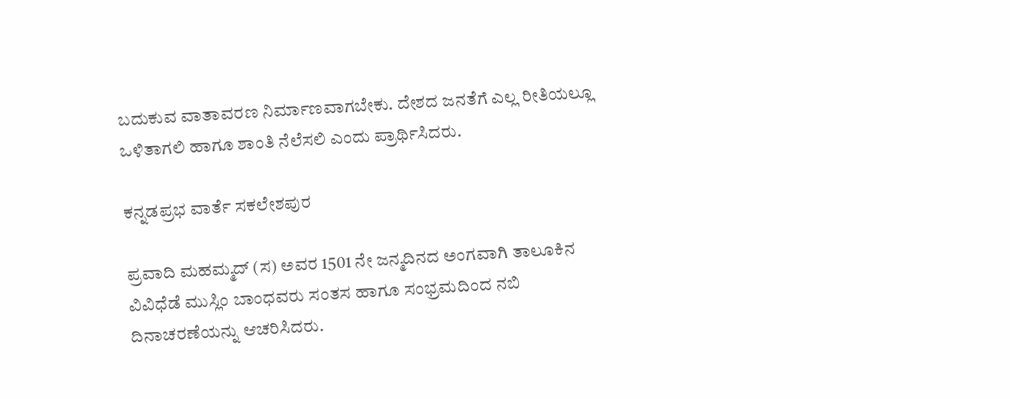ಬದುಕುವ ವಾತಾವರಣ ನಿರ್ಮಾಣವಾಗಬೇಕು. ದೇಶದ ಜನತೆಗೆ ಎಲ್ಲ ರೀತಿಯಲ್ಲೂ ಒಳಿತಾಗಲಿ ಹಾಗೂ ಶಾಂತಿ ನೆಲೆಸಲಿ ಎಂದು ಪ್ರಾರ್ಥಿಸಿದರು.

ಕನ್ನಡಪ್ರಭ ವಾರ್ತೆ ಸಕಲೇಶಪುರ

ಪ್ರವಾದಿ ಮಹಮ್ಮದ್ (ಸ) ಅವರ 1501 ನೇ ಜನ್ಮದಿನದ ಅಂಗವಾಗಿ ತಾಲೂಕಿನ ವಿವಿಧೆಡೆ ಮುಸ್ಲಿಂ ಬಾಂಧವರು ಸಂತಸ ಹಾಗೂ ಸಂಭ್ರಮದಿಂದ ನಬಿ ದಿನಾಚರಣೆಯನ್ನು ಆಚರಿಸಿದರು.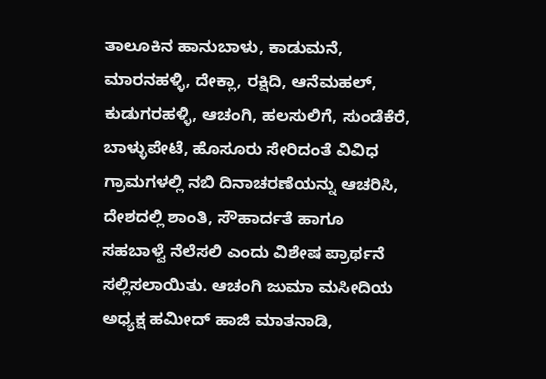ತಾಲೂಕಿನ ಹಾನುಬಾಳು, ಕಾಡುಮನೆ, ಮಾರನಹಳ್ಳಿ, ದೇಕ್ಲಾ, ರಕ್ಷಿದಿ, ಆನೆಮಹಲ್, ಕುಡುಗರಹಳ್ಳಿ, ಆಚಂಗಿ, ಹಲಸುಲಿಗೆ, ಸುಂಡೆಕೆರೆ, ಬಾಳ್ಳುಪೇಟೆ, ಹೊಸೂರು ಸೇರಿದಂತೆ ವಿವಿಧ ಗ್ರಾಮಗಳಲ್ಲಿ ನಬಿ ದಿನಾಚರಣೆಯನ್ನು ಆಚರಿಸಿ, ದೇಶದಲ್ಲಿ ಶಾಂತಿ, ಸೌಹಾರ್ದತೆ ಹಾಗೂ ಸಹಬಾಳ್ವೆ ನೆಲೆಸಲಿ ಎಂದು ವಿಶೇಷ ಪ್ರಾರ್ಥನೆ ಸಲ್ಲಿಸಲಾಯಿತು. ಆಚಂಗಿ ಜುಮಾ ಮಸೀದಿಯ ಅಧ್ಯಕ್ಷ ಹಮೀದ್ ಹಾಜಿ ಮಾತನಾಡಿ,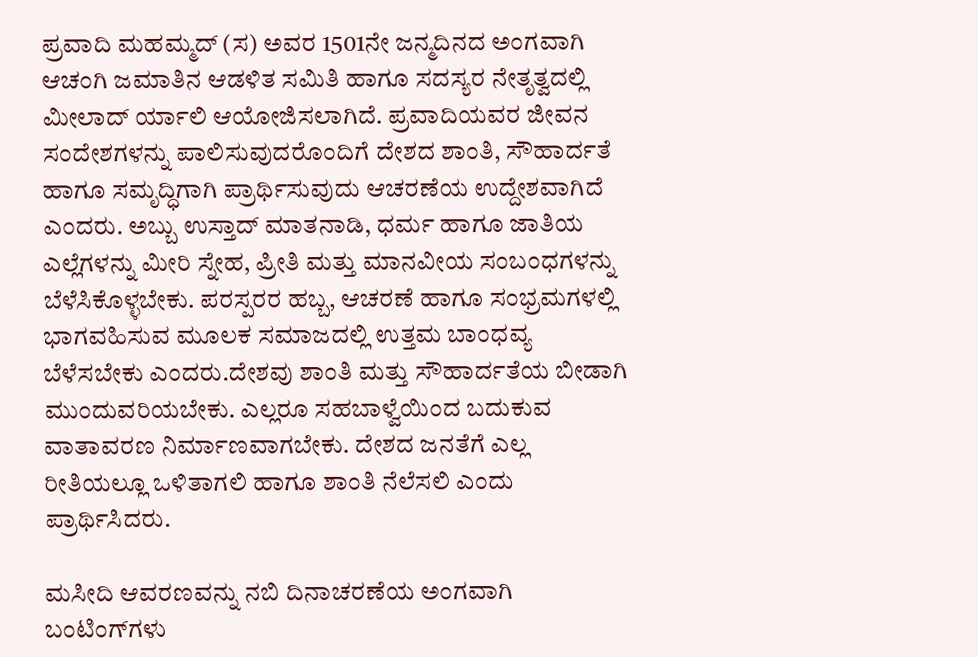ಪ್ರವಾದಿ ಮಹಮ್ಮದ್ (ಸ) ಅವರ 1501ನೇ ಜನ್ಮದಿನದ ಅಂಗವಾಗಿ ಆಚಂಗಿ ಜಮಾತಿನ ಆಡಳಿತ ಸಮಿತಿ ಹಾಗೂ ಸದಸ್ಯರ ನೇತೃತ್ವದಲ್ಲಿ ಮೀಲಾದ್ ರ್ಯಾಲಿ ಆಯೋಜಿಸಲಾಗಿದೆ. ಪ್ರವಾದಿಯವರ ಜೀವನ ಸಂದೇಶಗಳನ್ನು ಪಾಲಿಸುವುದರೊಂದಿಗೆ ದೇಶದ ಶಾಂತಿ, ಸೌಹಾರ್ದತೆ ಹಾಗೂ ಸಮೃದ್ಧಿಗಾಗಿ ಪ್ರಾರ್ಥಿಸುವುದು ಆಚರಣೆಯ ಉದ್ದೇಶವಾಗಿದೆ ಎಂದರು. ಅಬ್ಬು ಉಸ್ತಾದ್ ಮಾತನಾಡಿ, ಧರ್ಮ ಹಾಗೂ ಜಾತಿಯ ಎಲ್ಲೆಗಳನ್ನು ಮೀರಿ ಸ್ನೇಹ, ಪ್ರೀತಿ ಮತ್ತು ಮಾನವೀಯ ಸಂಬಂಧಗಳನ್ನು ಬೆಳೆಸಿಕೊಳ್ಳಬೇಕು. ಪರಸ್ಪರರ ಹಬ್ಬ, ಆಚರಣೆ ಹಾಗೂ ಸಂಭ್ರಮಗಳಲ್ಲಿ ಭಾಗವಹಿಸುವ ಮೂಲಕ ಸಮಾಜದಲ್ಲಿ ಉತ್ತಮ ಬಾಂಧವ್ಯ ಬೆಳೆಸಬೇಕು ಎಂದರು.ದೇಶವು ಶಾಂತಿ ಮತ್ತು ಸೌಹಾರ್ದತೆಯ ಬೀಡಾಗಿ ಮುಂದುವರಿಯಬೇಕು. ಎಲ್ಲರೂ ಸಹಬಾಳ್ವೆಯಿಂದ ಬದುಕುವ ವಾತಾವರಣ ನಿರ್ಮಾಣವಾಗಬೇಕು. ದೇಶದ ಜನತೆಗೆ ಎಲ್ಲ ರೀತಿಯಲ್ಲೂ ಒಳಿತಾಗಲಿ ಹಾಗೂ ಶಾಂತಿ ನೆಲೆಸಲಿ ಎಂದು ಪ್ರಾರ್ಥಿಸಿದರು.

ಮಸೀದಿ ಆವರಣವನ್ನು ನಬಿ ದಿನಾಚರಣೆಯ ಅಂಗವಾಗಿ ಬಂಟಿಂಗ್‌ಗಳು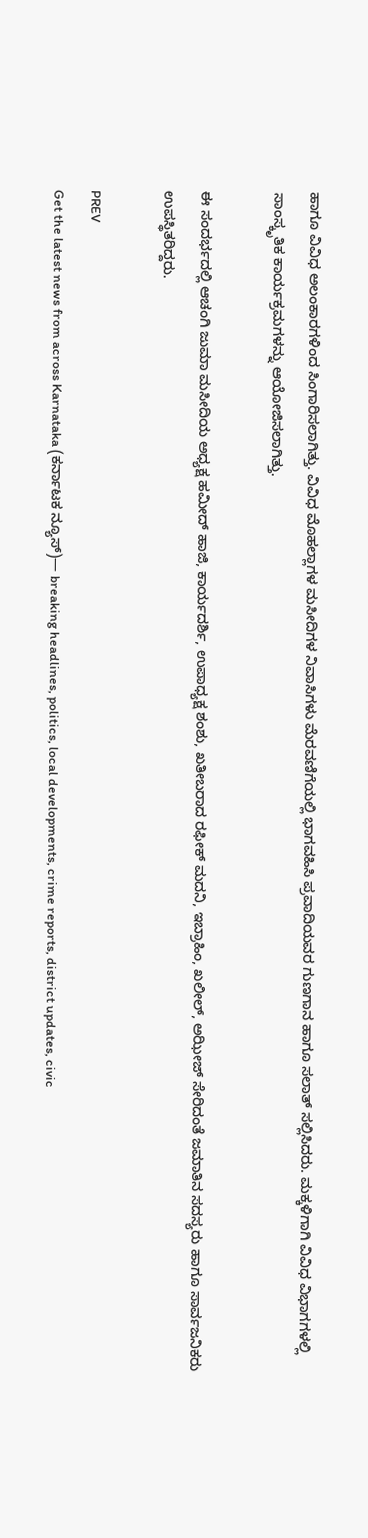ಹಾಗೂ ವಿವಿಧ ಅಲಂಕಾರಗಳಿಂದ ಸಿಂಗಾರಿಸಲಾಗಿತ್ತು. ವಿವಿಧ ಮೊಹಲ್ಲಾಗಳ ಮಸೀದಿಗಳ ನಿವಾಸಿಗಳು ಮೆರವಣಿಗೆಯಲ್ಲಿ ಭಾಗವಹಿಸಿ ಪ್ರವಾದಿಯವರ ಗುಣಗಾನ ಹಾಗೂ ಸಲಾತ್ ಸಲ್ಲಿಸಿದರು. ಮಕ್ಕಳಿಗಾಗಿ ವಿವಿಧ ವಿಭಾಗಗಳಲ್ಲಿ ಸಾಂಸ್ಕೃತಿಕ ಕಾರ್ಯಕ್ರಮಗಳನ್ನು ಆಯೋಜಿಸಲಾಗಿತ್ತು.

ಈ ಸಂದರ್ಭದಲ್ಲಿ ಆಚಂಗಿ ಜುಮಾ ಮಸೀದಿಯ ಅಧ್ಯಕ್ಷ ಹಮೀದ್ ಹಾಜಿ, ಕಾರ್ಯದರ್ಶಿ, ಉಪಾಧ್ಯಕ್ಷ ಶಂಶು, ಖತೀಬರಾದ ರಫೀಕ್ ಮದನಿ, ಇಬ್ರಾಹಿಂ, ಖಲೀಲ್, ಅಝೀಜ್ ಸೇರಿದಂತೆ ಜಮಾತಿನ ಸದಸ್ಯರು ಹಾಗೂ ಸಾರ್ವಜನಿಕರು ಉಪಸ್ಥಿತರಿದ್ದರು.

PREV
Get the latest news from across Karnataka (ಕರ್ನಾಟಕ ನ್ಯೂಸ್)— breaking headlines, politics, local developments, crime reports, district updates, civic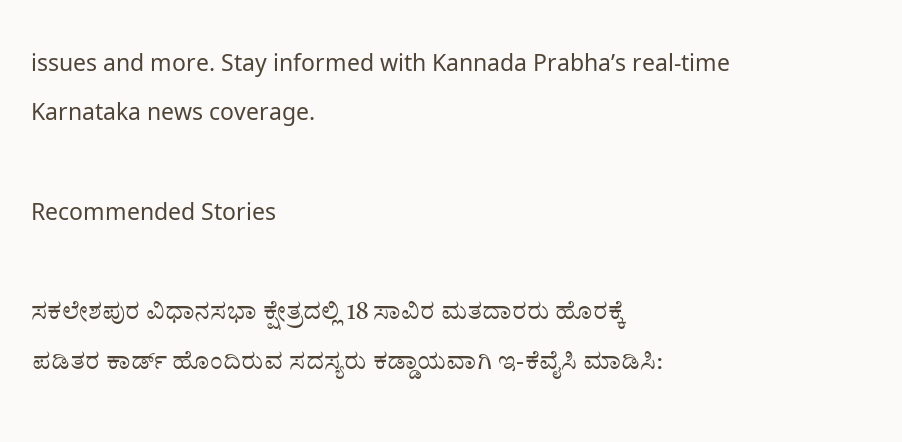issues and more. Stay informed with Kannada Prabha’s real‑time Karnataka news coverage.

Recommended Stories

ಸಕಲೇಶಪುರ ವಿಧಾನಸಭಾ ಕ್ಷೇತ್ರದಲ್ಲಿ 18 ಸಾವಿರ ಮತದಾರರು ಹೊರಕ್ಕೆ
ಪಡಿತರ ಕಾರ್ಡ್ ಹೊಂದಿರುವ ಸದಸ್ಯರು ಕಡ್ಡಾಯವಾಗಿ ಇ-ಕೆವೈಸಿ ಮಾಡಿಸಿ: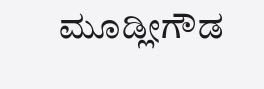ಮೂಡ್ಲೀಗೌಡ